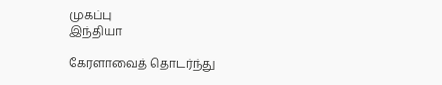முகப்பு
இந்தியா

கேரளாவைத் தொடர்ந்து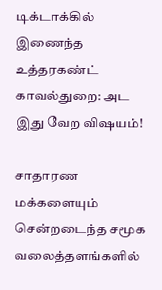டிக்டாக்கில் இணைந்த உத்தரகண்ட் காவல்துறை: அட இது வேற விஷயம்!

சாதாரண மக்களையும் சென்றடைந்த சமூக வலைத்தளங்களில்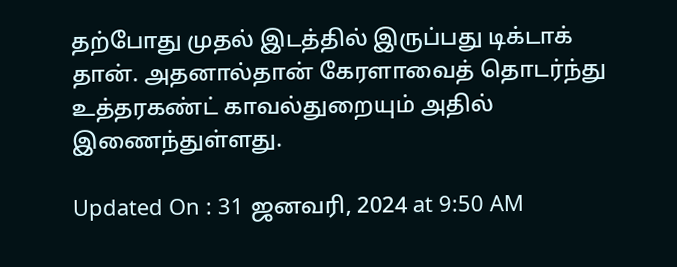தற்போது முதல் இடத்தில் இருப்பது டிக்டாக் தான். அதனால்தான் கேரளாவைத் தொடர்ந்து உத்தரகண்ட் காவல்துறையும் அதில் இணைந்துள்ளது.

Updated On : 31 ஜனவரி, 2024 at 9:50 AM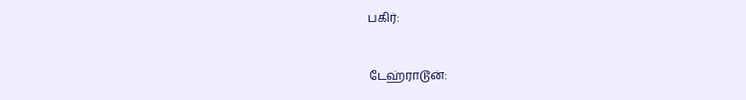பகிர்:


டேஹ்ராடூன்: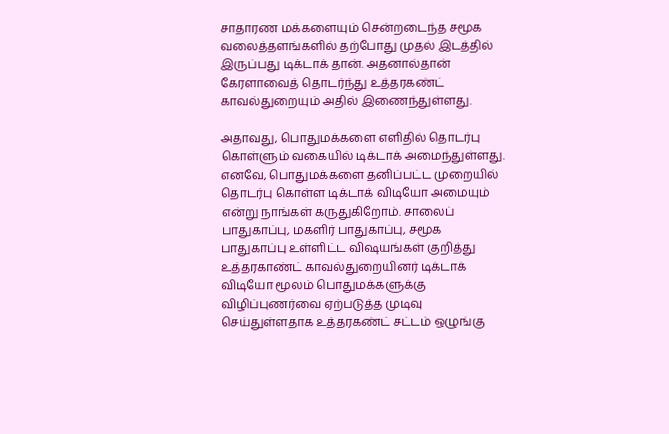சாதாரண மக்களையும் சென்றடைந்த சமூக வலைத்தளங்களில் தற்போது முதல் இடத்தில் இருப்பது டிக்டாக் தான். அதனால்தான் கேரளாவைத் தொடர்ந்து உத்தரகண்ட் காவல்துறையும் அதில் இணைந்துள்ளது.

அதாவது, பொதுமக்களை எளிதில் தொடர்பு கொள்ளும் வகையில் டிக்டாக் அமைந்துள்ளது. எனவே, பொதுமக்களை தனிப்பட்ட முறையில் தொடர்பு கொள்ள டிக்டாக் விடியோ அமையும் என்று நாங்கள் கருதுகிறோம். சாலைப் பாதுகாப்பு, மகளிர் பாதுகாப்பு, சமூக பாதுகாப்பு உள்ளிட்ட விஷயங்கள் குறித்து உத்தரகாண்ட் காவல்துறையினர் டிக்டாக் விடியோ மூலம் பொதுமக்களுக்கு விழிப்புணர்வை ஏற்படுத்த முடிவு செய்துள்ளதாக உத்தரகண்ட் சட்டம் ஒழுங்கு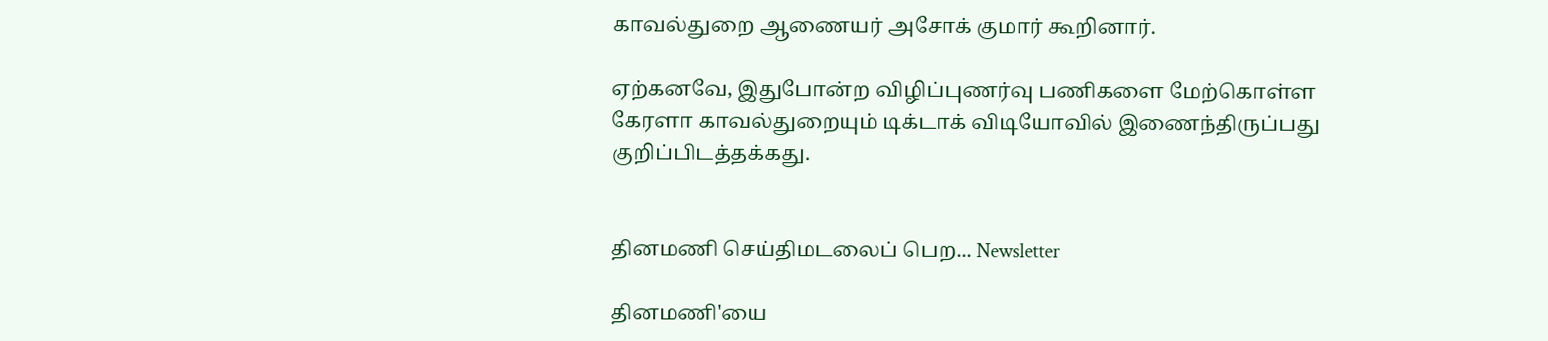காவல்துறை ஆணையர் அசோக் குமார் கூறினார்.

ஏற்கனவே, இதுபோன்ற விழிப்புணர்வு பணிகளை மேற்கொள்ள கேரளா காவல்துறையும் டிக்டாக் விடியோவில் இணைந்திருப்பது குறிப்பிடத்தக்கது.


தினமணி செய்திமடலைப் பெற... Newsletter

தினமணி'யை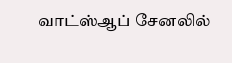வாட்ஸ்ஆப் சேனலில்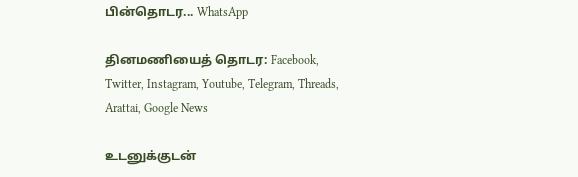பின்தொடர... WhatsApp

தினமணியைத் தொடர: Facebook, Twitter, Instagram, Youtube, Telegram, Threads, Arattai, Google News

உடனுக்குடன்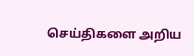செய்திகளை அறிய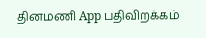தினமணி App பதிவிறக்கம்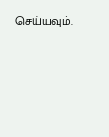செய்யவும்.